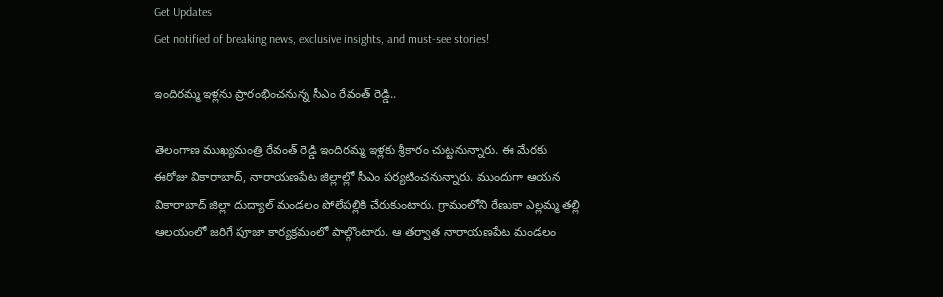Get Updates
Get notified of breaking news, exclusive insights, and must-see stories!

ఇందిరమ్మ ఇళ్లను ప్రారంభించనున్న సీఎం రేవంత్ రెడ్డి..

తెలంగాణ ముఖ్యమంత్రి రేవంత్ రెడ్డి ఇందిరమ్మ ఇళ్లకు శ్రీకారం చుట్టనున్నారు. ఈ మేరకు ఈరోజు వికారాబాద్, నారాయణపేట జిల్లాల్లో సీఎం పర్యటించనున్నారు. ముందుగా ఆయన వికారాబాద్ జిల్లా దుద్యాల్ మండలం పోలేపల్లికి చేరుకుంటారు. గ్రామంలోని రేణుకా ఎల్లమ్మ తల్లి ఆలయంలో జరిగే పూజా కార్యక్రమంలో పాల్గొంటారు. ఆ తర్వాత నారాయణపేట మండలం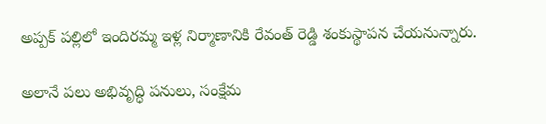అప్పక్ పల్లిలో ఇందిరమ్మ ఇళ్ల నిర్మాణానికి రేవంత్ రెడ్డి శంకుస్థాపన చేయనున్నారు.

అలానే పలు అభివృద్ధి పనులు, సంక్షేమ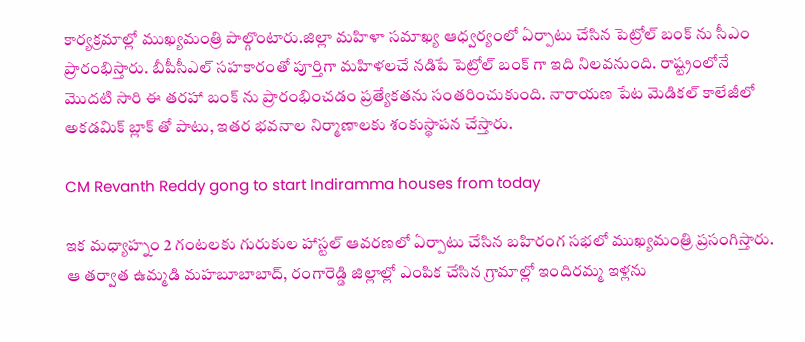కార్యక్రమాల్లో ముఖ్యమంత్రి పాల్గొంటారు.జిల్లా మహిళా సమాఖ్య ఆధ్వర్యంలో ఏర్పాటు చేసిన పెట్రోల్ బంక్ ను సీఎం ప్రారంభిస్తారు. బీపీసీఎల్ సహకారంతో పూర్తిగా మహిళలచే నడిపే పెట్రోల్ బంక్ గా ఇది నిలవనుంది. రాష్ట్రంలోనే మొదటి సారి ఈ తరహా బంక్ ను ప్రారంభించడం ప్రత్యేకతను సంతరించుకుంది. నారాయణ పేట మెడికల్ కాలేజీలో అకడమిక్ బ్లాక్ తో పాటు, ఇతర భవనాల నిర్మాణాలకు శంకుస్థాపన చేస్తారు.

CM Revanth Reddy gong to start Indiramma houses from today

ఇక మధ్యాహ్నం 2 గంటలకు గురుకుల హాస్టల్ ఆవరణలో ఏర్పాటు చేసిన బహిరంగ సభలో ముఖ్యమంత్రి ప్రసంగిస్తారు. ఆ తర్వాత ఉమ్మడి మహబూబాబాద్, రంగారెడ్డి జిల్లాల్లో ఎంపిక చేసిన గ్రామాల్లో ఇందిరమ్మ ఇళ్లను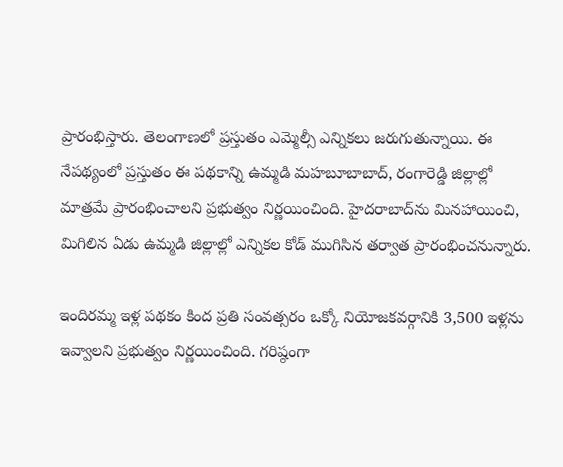ప్రారంభిస్తారు. తెలంగాణలో ప్రస్తుతం ఎమ్మెల్సీ ఎన్నికలు జరుగుతున్నాయి. ఈ నేపథ్యంలో ప్రస్తుతం ఈ పథకాన్ని ఉమ్మడి మహబూబాబాద్, రంగారెడ్డి జిల్లాల్లో మాత్రమే ప్రారంభించాలని ప్రభుత్వం నిర్ణయించింది. హైదరాబాద్‌ను మినహాయించి, మిగిలిన ఏడు ఉమ్మడి జిల్లాల్లో ఎన్నికల కోడ్ ముగిసిన తర్వాత ప్రారంభించనున్నారు.

ఇందిరమ్మ ఇళ్ల పథకం కింద ప్రతి సంవత్సరం ఒక్కో నియోజకవర్గానికి 3,500 ఇళ్లను ఇవ్వాలని ప్రభుత్వం నిర్ణయించింది. గరిష్ఠంగా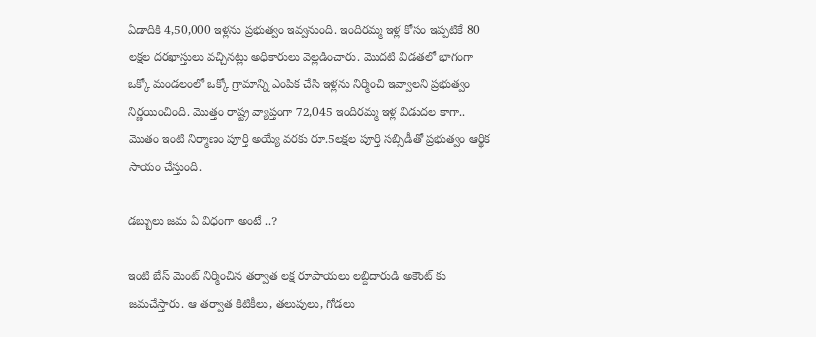ఏడాదికి 4,50,000 ఇళ్లను ప్రభుత్వం ఇవ్వనుంది. ఇందిరమ్మ ఇళ్ల కోసం ఇప్పటికే 80 లక్షల దరఖాస్తులు వచ్చినట్లు అధికారులు వెల్లడించారు. మొదటి విడతలో భాగంగా ఒక్కో మండలంలో ఒక్కో గ్రామాన్ని ఎంపిక చేసి ఇళ్లను నిర్మించి ఇవ్వాలని ప్రభుత్వం నిర్ణయించింది. మొత్తం రాష్ట్ర వ్యాప్తంగా 72,045 ఇందిరమ్మ ఇళ్ల విడుదల కాగా.. మొతం ఇంటి నిర్మాణం పూర్తి అయ్యే వరకు రూ.5లక్షల పూర్తి సబ్సిడీతో ప్రభుత్వం ఆర్థిక సాయం చేస్తుంది.

డబ్బులు జమ ఏ విధంగా అంటే ..?

ఇంటి బేస్ మెంట్ నిర్మించిన తర్వాత లక్ష రూపాయలు లబ్దిదారుడి అకౌంట్ కు జమచేస్తారు. ఆ తర్వాత కిటికీలు, తలుపులు, గోడలు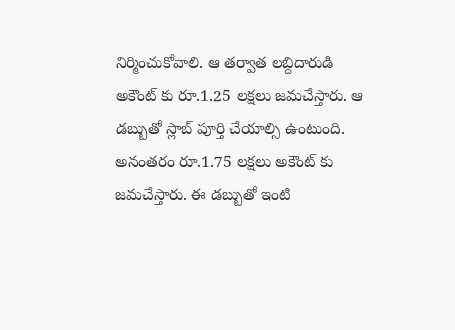నిర్మించుకోవాలి. ఆ తర్వాత లబ్దిదారుడి అకౌంట్ కు రూ.1.25 లక్షలు జమచేస్తారు. ఆ డబ్బుతో స్లాబ్ పూర్తి చేయాల్సి ఉంటుంది. అనంతరం రూ.1.75 లక్షలు అకౌంట్ కు జమచేస్తారు. ఈ డబ్బుతో ఇంటి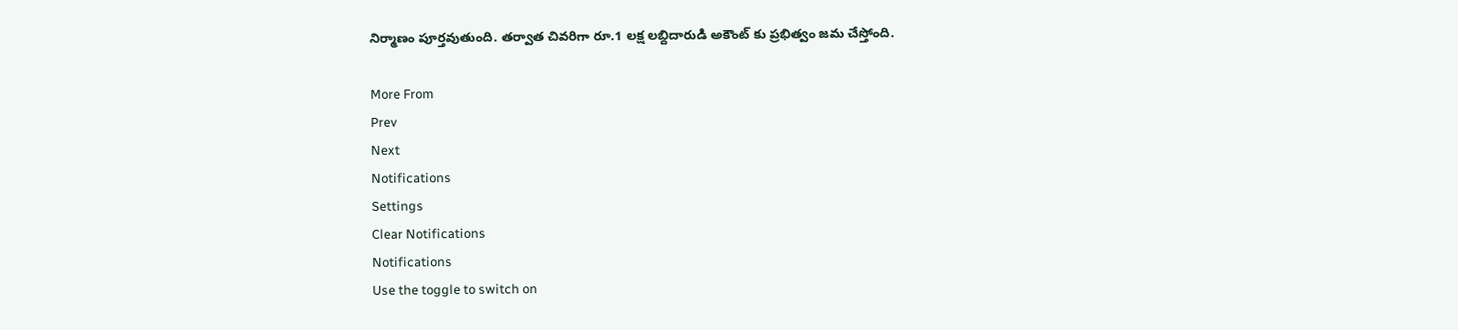నిర్మాణం పూర్తవుతుంది. తర్వాత చివరిగా రూ.1 లక్ష లబ్దిదారుడి అకౌంట్ కు ప్రభిత్వం జమ చేస్తోంది.

More From
Prev
Next
Notifications
Settings
Clear Notifications
Notifications
Use the toggle to switch on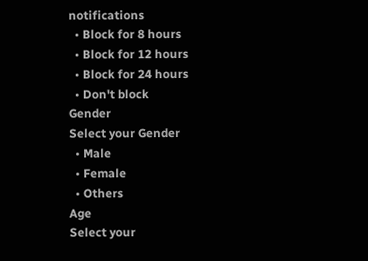notifications
  • Block for 8 hours
  • Block for 12 hours
  • Block for 24 hours
  • Don't block
Gender
Select your Gender
  • Male
  • Female
  • Others
Age
Select your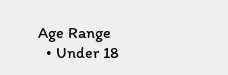Age Range
  • Under 18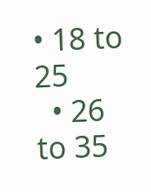• 18 to 25
  • 26 to 35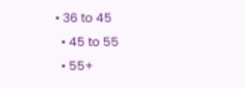• 36 to 45
  • 45 to 55
  • 55+